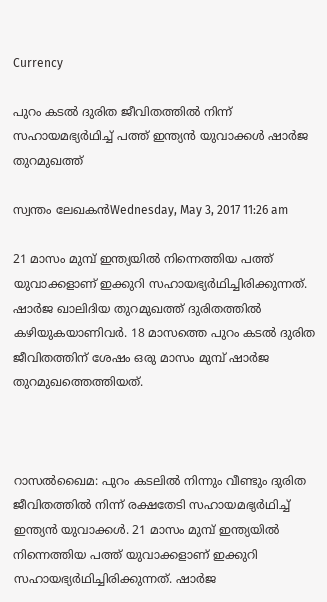Currency

പുറം കടല്‍ ദുരിത ജീവിതത്തില്‍ നിന്ന് സഹായമഭ്യര്‍ഥിച്ച് പത്ത് ഇന്ത്യന്‍ യുവാക്കള്‍ ഷാര്‍ജ തുറമുഖത്ത്

സ്വന്തം ലേഖകന്‍Wednesday, May 3, 2017 11:26 am

21 മാസം മുമ്പ് ഇന്ത്യയില്‍ നിന്നെത്തിയ പത്ത് യുവാക്കളാണ് ഇക്കുറി സഹായഭ്യര്‍ഥിച്ചിരിക്കുന്നത്. ഷാര്‍ജ ഖാലിദിയ തുറമുഖത്ത് ദുരിതത്തില്‍ കഴിയുകയാണിവര്‍. 18 മാസത്തെ പുറം കടല്‍ ദുരിത ജീവിതത്തിന് ശേഷം ഒരു മാസം മുമ്പ് ഷാര്‍ജ തുറമുഖത്തെത്തിയത്.



റാസല്‍ഖൈമ: പുറം കടലില്‍ നിന്നും വീണ്ടും ദുരിത ജീവിതത്തില്‍ നിന്ന് രക്ഷതേടി സഹായമഭ്യര്‍ഥിച്ച് ഇന്ത്യന്‍ യുവാക്കള്‍. 21 മാസം മുമ്പ് ഇന്ത്യയില്‍ നിന്നെത്തിയ പത്ത് യുവാക്കളാണ് ഇക്കുറി സഹായഭ്യര്‍ഥിച്ചിരിക്കുന്നത്. ഷാര്‍ജ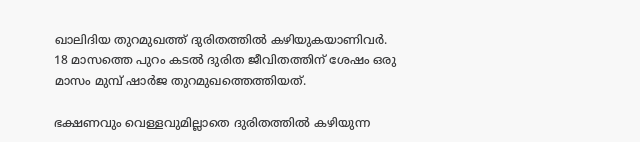ഖാലിദിയ തുറമുഖത്ത് ദുരിതത്തില്‍ കഴിയുകയാണിവര്‍. 18 മാസത്തെ പുറം കടല്‍ ദുരിത ജീവിതത്തിന് ശേഷം ഒരു മാസം മുമ്പ് ഷാര്‍ജ തുറമുഖത്തെത്തിയത്.

ഭക്ഷണവും വെള്ളവുമില്ലാതെ ദുരിതത്തില്‍ കഴിയുന്ന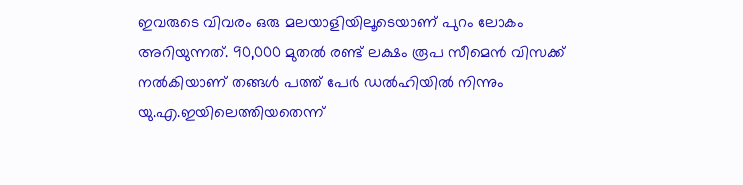ഇവരുടെ വിവരം ഒരു മലയാളിയിലൂടെയാണ് പുറം ലോകം അറിയുന്നത്. 90,000 മുതല്‍ രണ്ട് ലക്ഷം രൂപ സീമെന്‍ വിസക്ക് നല്‍കിയാണ് തങ്ങള്‍ പത്ത് പേര്‍ ഡല്‍ഹിയില്‍ നിന്നും യു.എ.ഇയിലെത്തിയതെന്ന്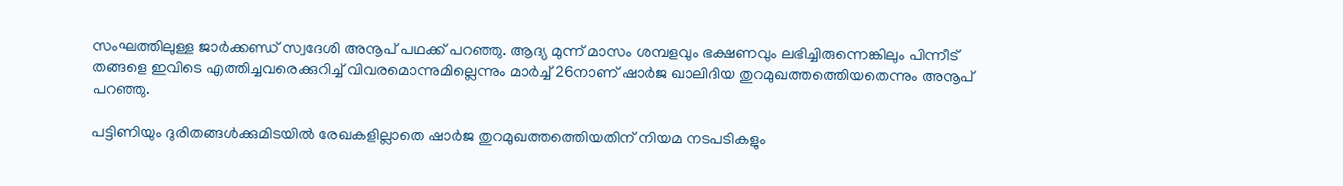സംഘത്തിലുള്ള ജാര്‍ക്കണ്ഡ് സ്വദേശി അനൂപ് പഥക്ക് പറഞ്ഞു. ആദ്യ മുന്ന് മാസം ശമ്പളവും ഭക്ഷണവും ലഭിച്ചിരുന്നെങ്കിലും പിന്നീട് തങ്ങളെ ഇവിടെ എത്തിച്ചവരെക്കുറിച്ച് വിവരമൊന്നുമില്ലെന്നും മാര്‍ച്ച് 26നാണ് ഷാര്‍ജ ഖാലിദിയ തുറമുഖത്തത്തെിയതെന്നും അനൂപ് പറഞ്ഞു.

പട്ടിണിയും ദുരിതങ്ങള്‍ക്കുമിടയില്‍ രേഖകളില്ലാതെ ഷാര്‍ജ തുറമുഖത്തത്തെിയതിന് നിയമ നടപടികളും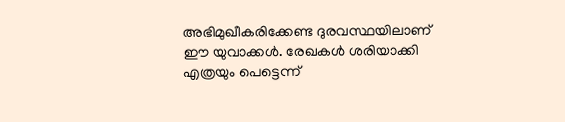അഭിമുഖീകരിക്കേണ്ട ദുരവസ്ഥയിലാണ് ഈ യുവാക്കള്‍. രേഖകള്‍ ശരിയാക്കി എത്രയും പെട്ടെന്ന്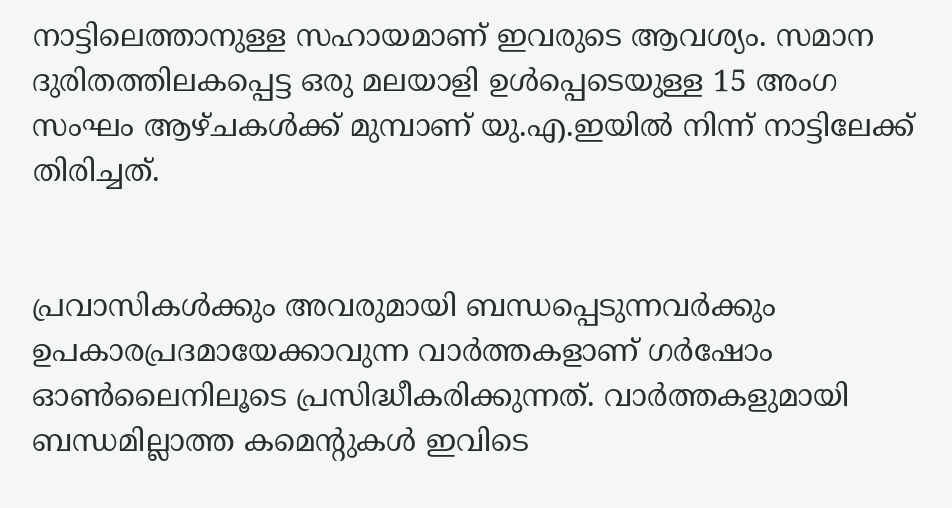നാട്ടിലെത്താനുള്ള സഹായമാണ് ഇവരുടെ ആവശ്യം. സമാന ദുരിതത്തിലകപ്പെട്ട ഒരു മലയാളി ഉള്‍പ്പെടെയുള്ള 15 അംഗ സംഘം ആഴ്ചകള്‍ക്ക് മുമ്പാണ് യു.എ.ഇയില്‍ നിന്ന് നാട്ടിലേക്ക് തിരിച്ചത്.


പ്രവാസികൾക്കും അവരുമായി ബന്ധപ്പെടുന്നവർക്കും ഉപകാരപ്രദമായേക്കാവുന്ന വാർത്തകളാണ് ഗർഷോം ഓൺലൈനിലൂടെ പ്രസിദ്ധീകരിക്കുന്നത്. വാർത്തകളുമായി ബന്ധമില്ലാത്ത കമെന്റുകൾ ഇവിടെ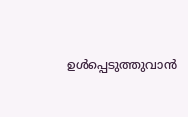ഉൾപ്പെടുത്തുവാൻ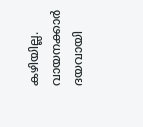കഴിയില്ല. വായനക്കാർ ദയവായി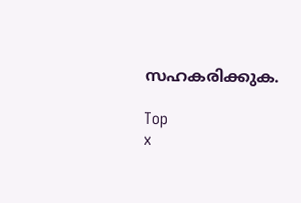സഹകരിക്കുക.

Top
x